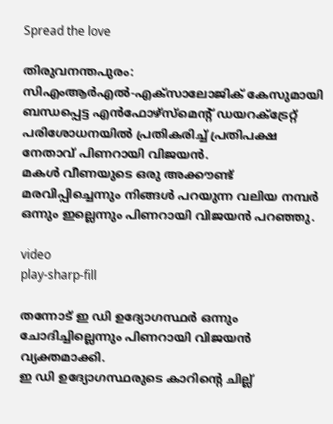Spread the love

തിരുവനന്തപുരം: സിഎംആര്‍എല്‍-എക്‌സാലോജിക് കേസുമായി ബന്ധപ്പെട്ട എന്‍ഫോഴ്‌സ്‌മെന്റ് ഡയറക്‌ട്രേറ്റ് പരിശോധനയില്‍ പ്രതികരിച്ച്‌ പ്രതിപക്ഷ നേതാവ് പിണറായി വിജയന്‍.
മകള്‍ വീണയുടെ ഒരു അക്കൗണ്ട് മരവിപ്പിച്ചെന്നും നിങ്ങള്‍ പറയുന്ന വലിയ നമ്പര്‍ ഒന്നും ഇല്ലെന്നും പിണറായി വിജയന്‍ പറഞ്ഞു.

video
play-sharp-fill

തന്നോട് ഇ ഡി ഉദ്യോഗസ്ഥര്‍ ഒന്നും ചോദിച്ചില്ലെന്നും പിണറായി വിജയന്‍ വ്യക്തമാക്കി.
ഇ ഡി ഉദ്യോഗസ്ഥരുടെ കാറിന്റെ ചില്ല്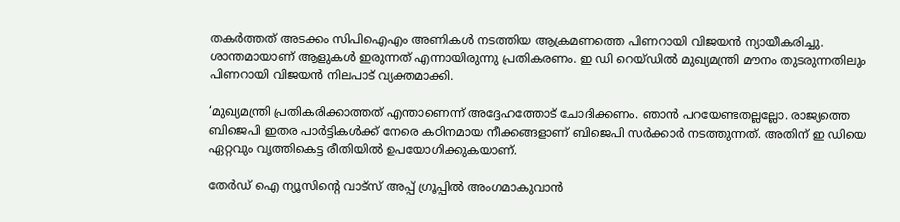തകര്‍ത്തത് അടക്കം സിപിഐഎം അണികള്‍ നടത്തിയ ആക്രമണത്തെ പിണറായി വിജയന്‍ ന്യായീകരിച്ചു. ശാന്തമായാണ് ആളുകള്‍ ഇരുന്നത് എന്നായിരുന്നു പ്രതികരണം. ഇ ഡി റെയ്ഡില്‍ മുഖ്യമന്ത്രി മൗനം തുടരുന്നതിലും പിണറായി വിജയന്‍ നിലപാട് വ്യക്തമാക്കി.

‘മുഖ്യമന്ത്രി പ്രതികരിക്കാത്തത് എന്താണെന്ന് അദ്ദേഹത്തോട് ചോദിക്കണം. ഞാന്‍ പറയേണ്ടതല്ലല്ലോ. രാജ്യത്തെ ബിജെപി ഇതര പാര്‍ട്ടികള്‍ക്ക് നേരെ കഠിനമായ നീക്കങ്ങളാണ് ബിജെപി സര്‍ക്കാര്‍ നടത്തുന്നത്. അതിന് ഇ ഡിയെ ഏറ്റവും വൃത്തികെട്ട രീതിയില്‍ ഉപയോഗിക്കുകയാണ്.

തേർഡ് ഐ ന്യൂസിന്റെ വാട്സ് അപ്പ് ഗ്രൂപ്പിൽ അംഗമാകുവാൻ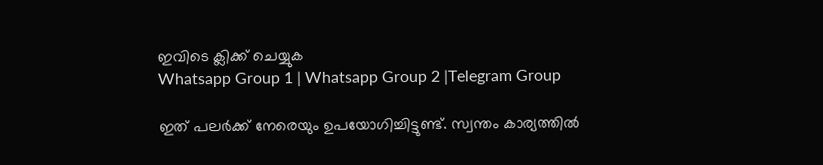ഇവിടെ ക്ലിക്ക് ചെയ്യുക
Whatsapp Group 1 | Whatsapp Group 2 |Telegram Group

ഇത് പലര്‍ക്ക് നേരെയും ഉപയോഗിച്ചിട്ടുണ്ട്. സ്വന്തം കാര്യത്തില്‍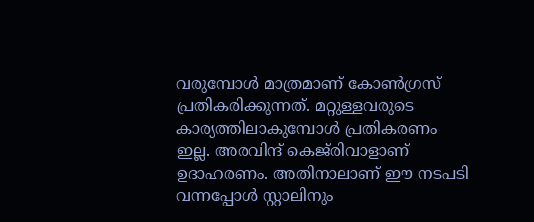വരുമ്പോള്‍ മാത്രമാണ് കോണ്‍ഗ്രസ് പ്രതികരിക്കുന്നത്. മറ്റുള്ളവരുടെ കാര്യത്തിലാകുമ്പോള്‍ പ്രതികരണം ഇല്ല. അരവിന്ദ് കെജ്‌രിവാളാണ് ഉദാഹരണം. അതിനാലാണ് ഈ നടപടി വന്നപ്പോള്‍ സ്റ്റാലിനും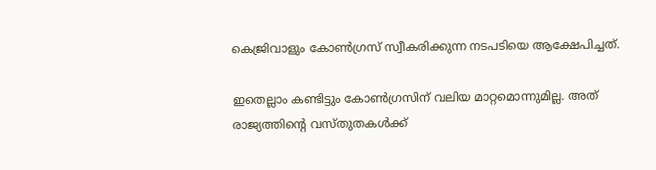കെജ്രിവാളും കോണ്‍ഗ്രസ് സ്വീകരിക്കുന്ന നടപടിയെ ആക്ഷേപിച്ചത്.

ഇതെല്ലാം കണ്ടിട്ടും കോണ്‍ഗ്രസിന് വലിയ മാറ്റമൊന്നുമില്ല. അത് രാജ്യത്തിന്റെ വസ്തുതകള്‍ക്ക്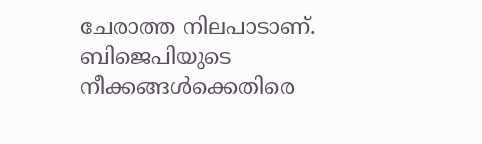ചേരാത്ത നിലപാടാണ്. ബിജെപിയുടെ നീക്കങ്ങള്‍ക്കെതിരെ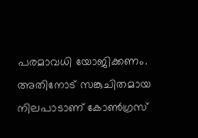പരമാവധി യോജിക്കണം. അതിനോട് സങ്കുചിതമായ നിലപാടാണ് കോണ്‍ഗ്രസ്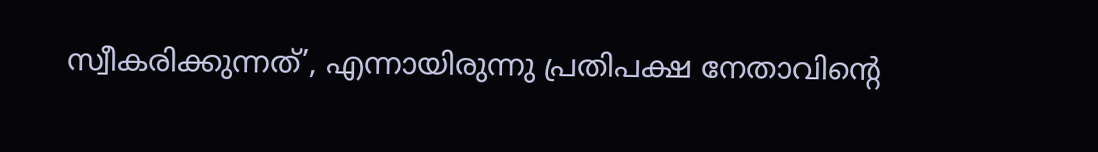സ്വീകരിക്കുന്നത്’, എന്നായിരുന്നു പ്രതിപക്ഷ നേതാവിന്റെ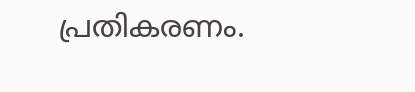പ്രതികരണം.